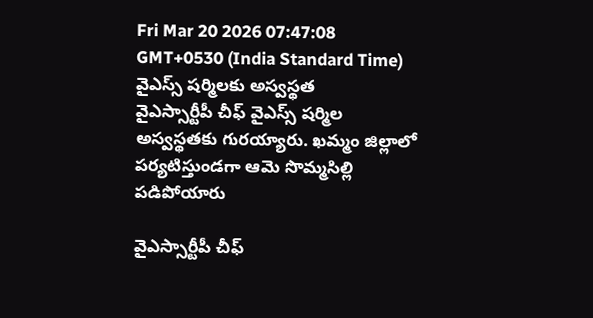Fri Mar 20 2026 07:47:08 GMT+0530 (India Standard Time)
వైఎస్స్ షర్మిలకు అస్వస్థత
వైఎస్సార్టీపీ చీఫ్ వైఎస్స్ షర్మిల అస్వస్థతకు గురయ్యారు. ఖమ్మం జిల్లాలో పర్యటిస్తుండగా ఆమె సొమ్మసిల్లి పడిపోయారు

వైఎస్సార్టీపీ చీఫ్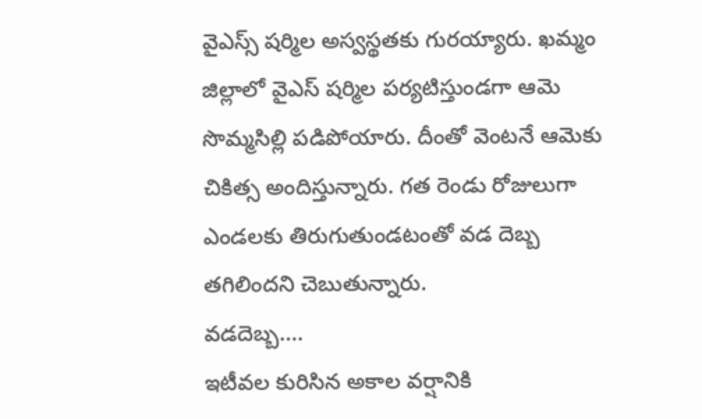వైఎస్స్ షర్మిల అస్వస్థతకు గురయ్యారు. ఖమ్మం జిల్లాలో వైఎస్ షర్మిల పర్యటిస్తుండగా ఆమె సొమ్మసిల్లి పడిపోయారు. దీంతో వెంటనే ఆమెకు చికిత్స అందిస్తున్నారు. గత రెండు రోజులుగా ఎండలకు తిరుగుతుండటంతో వడ దెబ్బ తగిలిందని చెబుతున్నారు.
వడదెబ్బ....
ఇటీవల కురిసిన అకాల వర్షానికి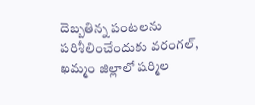దెబ్బతిన్న పంటలను పరిశీలించేందుకు వరంగల్, ఖమ్మం జిల్లాలో షర్మిల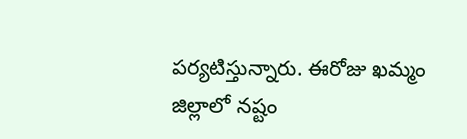పర్యటిస్తున్నారు. ఈరోజు ఖమ్మం జిల్లాలో నష్టం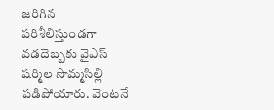జరిగిన పరిశీలిస్తుండగా వడదెబ్బకు వైఎస్ షర్మిల సొమ్మసిల్లి పడిపోయారు. వెంటనే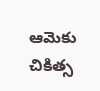ఆమెకు చికిత్స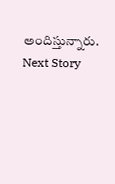అందిస్తున్నారు.
Next Story